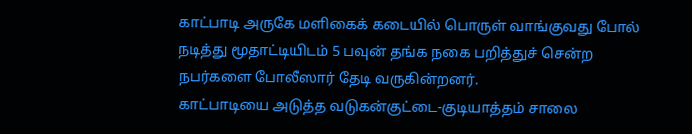காட்பாடி அருகே மளிகைக் கடையில் பொருள் வாங்குவது போல் நடித்து மூதாட்டியிடம் 5 பவுன் தங்க நகை பறித்துச் சென்ற நபர்களை போலீஸார் தேடி வருகின்றனர்.
காட்பாடியை அடுத்த வடுகன்குட்டை-குடியாத்தம் சாலை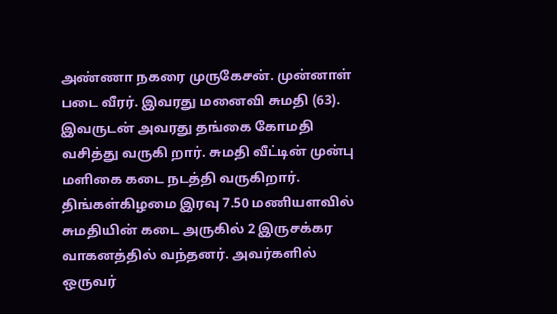அண்ணா நகரை முருகேசன். முன்னாள் படை வீரர். இவரது மனைவி சுமதி (63). இவருடன் அவரது தங்கை கோமதி வசித்து வருகி றார். சுமதி வீட்டின் முன்பு மளிகை கடை நடத்தி வருகிறார்.
திங்கள்கிழமை இரவு 7.50 மணியளவில் சுமதியின் கடை அருகில் 2 இருசக்கர வாகனத்தில் வந்தனர். அவர்களில் ஒருவர்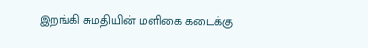இறங்கி சுமதியின் மளிகை கடைக்கு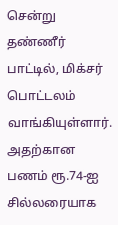சென்று தண்ணீர் பாட்டில், மிக்சர் பொட்டலம் வாங்கியுள்ளார். அதற்கான பணம் ரூ.74-ஐ சில்லரையாக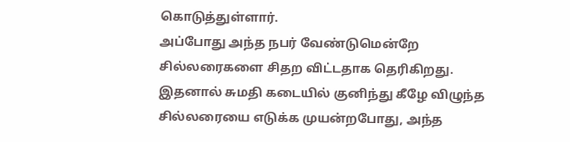கொடுத்துள்ளார்.
அப்போது அந்த நபர் வேண்டுமென்றே சில்லரைகளை சிதற விட்டதாக தெரிகிறது. இதனால் சுமதி கடையில் குனிந்து கீழே விழுந்த சில்லரையை எடுக்க முயன்றபோது, அந்த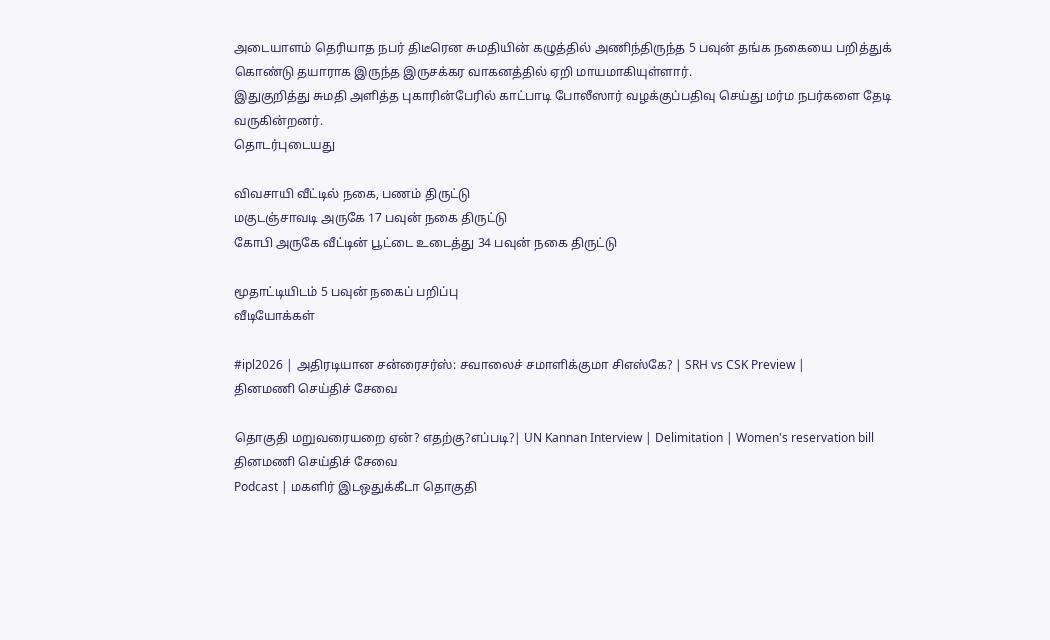அடையாளம் தெரியாத நபர் திடீரென சுமதியின் கழுத்தில் அணிந்திருந்த 5 பவுன் தங்க நகையை பறித்துக் கொண்டு தயாராக இருந்த இருசக்கர வாகனத்தில் ஏறி மாயமாகியுள்ளார்.
இதுகுறித்து சுமதி அளித்த புகாரின்பேரில் காட்பாடி போலீஸார் வழக்குப்பதிவு செய்து மர்ம நபர்களை தேடி வருகின்றனர்.
தொடர்புடையது

விவசாயி வீட்டில் நகை, பணம் திருட்டு
மகுடஞ்சாவடி அருகே 17 பவுன் நகை திருட்டு
கோபி அருகே வீட்டின் பூட்டை உடைத்து 34 பவுன் நகை திருட்டு

மூதாட்டியிடம் 5 பவுன் நகைப் பறிப்பு
வீடியோக்கள்

#ipl2026 | அதிரடியான சன்ரைசர்ஸ்: சவாலைச் சமாளிக்குமா சிஎஸ்கே? | SRH vs CSK Preview |
தினமணி செய்திச் சேவை

தொகுதி மறுவரையறை ஏன்? எதற்கு?எப்படி?| UN Kannan Interview | Delimitation | Women's reservation bill
தினமணி செய்திச் சேவை
Podcast | மகளிர் இடஒதுக்கீடா தொகுதி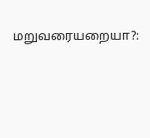மறுவரையறையா?: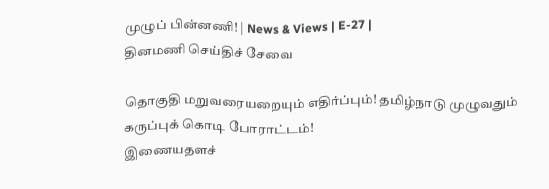முழுப் பின்னணி! | News & Views | E-27 |
தினமணி செய்திச் சேவை

தொகுதி மறுவரையறையும் எதிர்ப்பும்! தமிழ்நாடு முழுவதும் கருப்புக் கொடி போராட்டம்!
இணையதளச்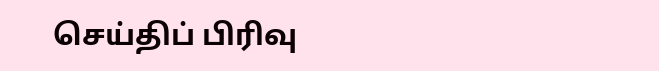செய்திப் பிரிவு